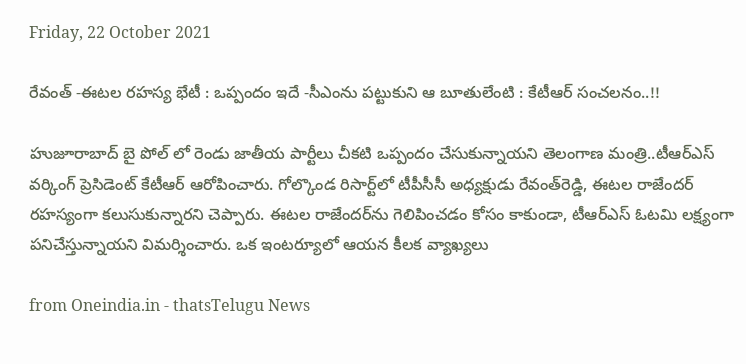Friday, 22 October 2021

రేవంత్ -ఈటల రహస్య భేటీ : ఒప్పందం ఇదే -సీఎంను పట్టుకుని ఆ బూతులేంటి : కేటీఆర్ సంచలనం..!!

హుజూరాబాద్ బై పోల్ లో రెండు జాతీయ పార్టీలు చీకటి ఒప్పందం చేసుకున్నాయని తెలంగాణ మంత్రి..టీఆర్ఎస్ వర్కింగ్ ప్రెసిడెంట్ కేటీఆర్ ఆరోపించారు. గోల్కొండ రిసార్ట్‌లో టీపీసీసీ అధ్యక్షుడు రేవంత్‌రెడ్డి, ఈటల రాజేందర్‌ రహస్యంగా కలుసుకున్నారని చెప్పారు. ఈటల రాజేందర్‌ను గెలిపించడం కోసం కాకుండా, టీఆర్‌ఎస్‌ ఓటమి లక్ష్యంగా పనిచేస్తున్నాయని విమర్శించారు. ఒక ఇంటర్యూలో ఆయన కీలక వ్యాఖ్యలు

from Oneindia.in - thatsTelugu News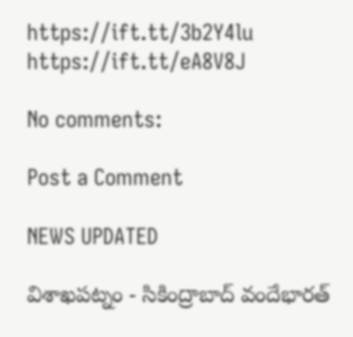https://ift.tt/3b2Y4lu
https://ift.tt/eA8V8J

No comments:

Post a Comment

NEWS UPDATED

విశాఖపట్నం - సికింద్రాబాద్ వందేభారత్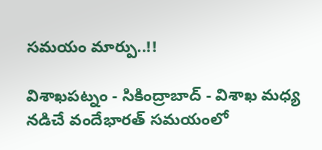సమయం మార్పు..!!

విశాఖపట్నం - సికింద్రాబాద్ - విశాఖ మధ్య నడిచే వందేభారత్ సమయంలో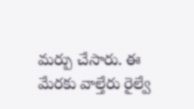మర్పు చేసారు. ఈ మేరకు వాల్తేరు రైల్వే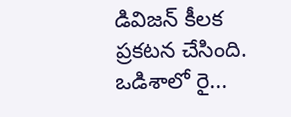డివిజన్ కీలక ప్రకటన చేసింది. ఒడిశాలో రై...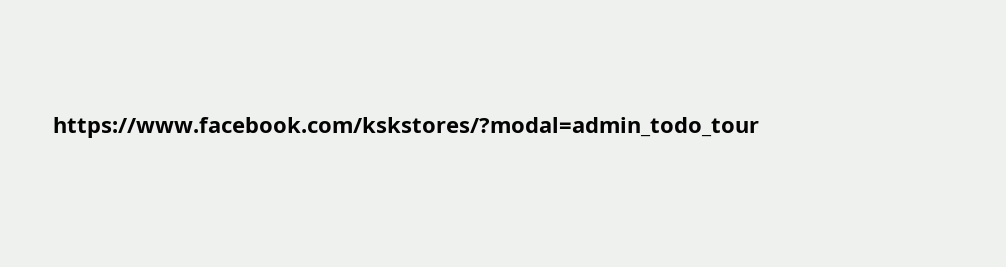https://www.facebook.com/kskstores/?modal=admin_todo_tour